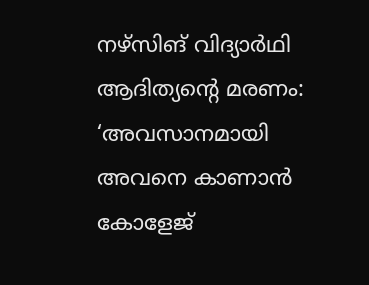നഴ്സിങ് വിദ്യാർഥി ആദിത്യന്റെ മരണം: ‘അവസാനമായി അവനെ കാണാൻ കോളേജ്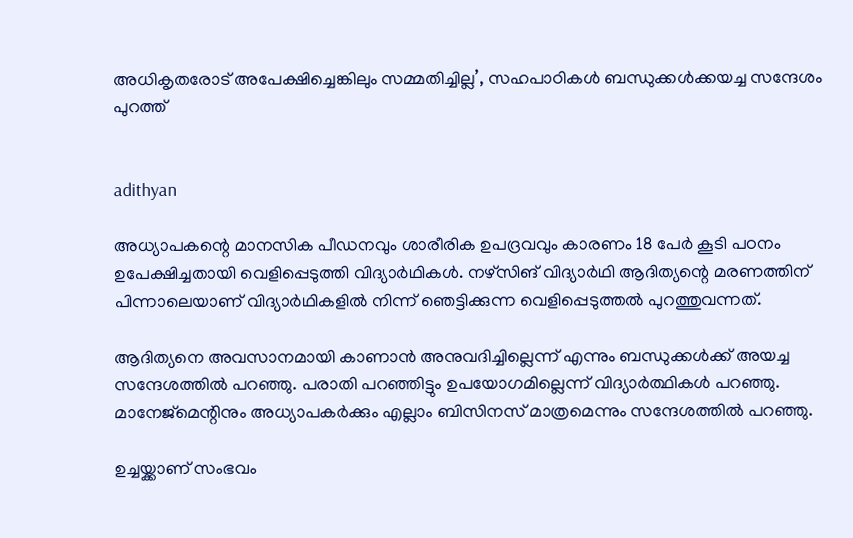അധികൃതരോട് അപേക്ഷിച്ചെങ്കിലും സമ്മതിച്ചില്ല’, സഹപാഠികള്‍ ബന്ധുക്കൾക്കയച്ച സന്ദേശം പുറത്ത്


adithyan

അധ്യാപകന്റെ മാനസിക പീഡനവും ശാരീരിക ഉപദ്രവവും കാരണം 18 പേർ കൂടി പഠനം ഉപേക്ഷിച്ചതായി വെളിപ്പെടുത്തി വിദ്യാർഥികൾ. നഴ്സിങ് വിദ്യാർഥി ആദിത്യന്റെ മരണത്തിന് പിന്നാലെയാണ് വിദ്യാർഥികളിൽ നിന്ന് ഞെട്ടിക്കുന്ന വെളിപ്പെടുത്തൽ പുറത്തുവന്നത്.

ആദിത്യനെ അവസാനമായി കാണാൻ അനുവദിച്ചില്ലെന്ന് എന്നും ബന്ധുക്കൾക്ക് അയച്ച സന്ദേശത്തിൽ പറഞ്ഞു. പരാതി പറഞ്ഞിട്ടും ഉപയോഗമില്ലെന്ന് വിദ്യാർത്ഥികൾ പറഞ്ഞു. മാനേജ്മെന്റിനും അധ്യാപകർക്കും എല്ലാം ബിസിനസ് മാത്രമെന്നും സന്ദേശത്തിൽ പറഞ്ഞു.

ഉച്ചയ്ക്കാണ് സംഭവം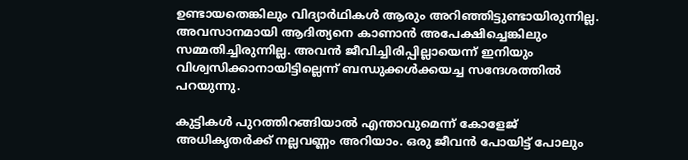ഉണ്ടായതെങ്കിലും വിദ്യാർഥികള്‍ ആരും അറിഞ്ഞിട്ടുണ്ടായിരുന്നില്ല. അവസാനമായി ആദിത്യനെ കാണാൻ അപേക്ഷിച്ചെങ്കിലും സമ്മതിച്ചിരുന്നില്ല. അവൻ ജീവിച്ചിരിപ്പില്ലായെന്ന് ഇനിയും വിശ്വസിക്കാനായിട്ടില്ലെന്ന് ബന്ധുക്കള്‍ക്കയച്ച സന്ദേശത്തിൽ പറയുന്നു.

കുട്ടികള്‍ പുറത്തിറങ്ങിയാൽ എന്താവുമെന്ന് കോളേജ് അധികൃതർക്ക് നല്ലവണ്ണം അറിയാം. ഒരു ജീവൻ പോയിട്ട് പോലും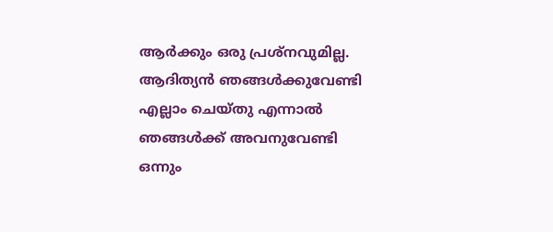ആർക്കും ഒരു പ്രശ്നവുമില്ല. ആദിത്യൻ ഞങ്ങള്‍ക്കുവേണ്ടി എല്ലാം ചെയ്തു എന്നാൽ ഞങ്ങള്‍ക്ക് അവനുവേണ്ടി ഒന്നും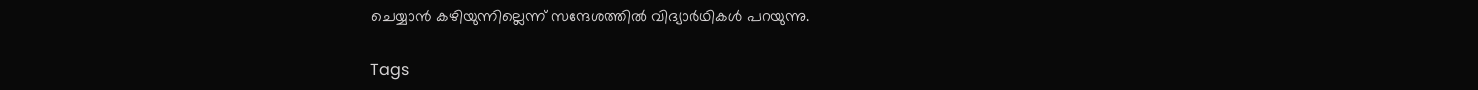ചെയ്യാൻ ക‍ഴിയുന്നില്ലെന്ന് സന്ദേശത്തിൽ വിദ്യാർഥികള്‍ പറയുന്നു.

Tags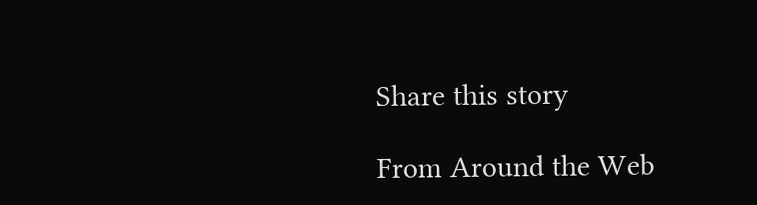Share this story

From Around the Web